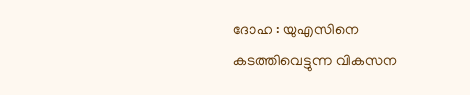ദോഹ : യുഎസിനെ കടത്തിവെട്ടുന്ന വികസന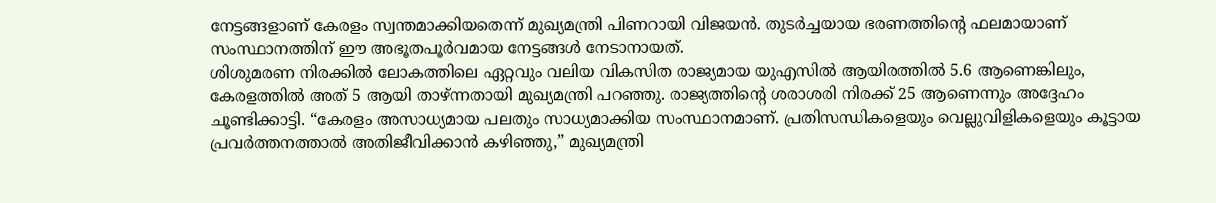നേട്ടങ്ങളാണ് കേരളം സ്വന്തമാക്കിയതെന്ന് മുഖ്യമന്ത്രി പിണറായി വിജയൻ. തുടർച്ചയായ ഭരണത്തിന്റെ ഫലമായാണ് സംസ്ഥാനത്തിന് ഈ അഭൂതപൂർവമായ നേട്ടങ്ങൾ നേടാനായത്.
ശിശുമരണ നിരക്കിൽ ലോകത്തിലെ ഏറ്റവും വലിയ വികസിത രാജ്യമായ യുഎസിൽ ആയിരത്തിൽ 5.6 ആണെങ്കിലും, കേരളത്തിൽ അത് 5 ആയി താഴ്ന്നതായി മുഖ്യമന്ത്രി പറഞ്ഞു. രാജ്യത്തിന്റെ ശരാശരി നിരക്ക് 25 ആണെന്നും അദ്ദേഹം ചൂണ്ടിക്കാട്ടി. “കേരളം അസാധ്യമായ പലതും സാധ്യമാക്കിയ സംസ്ഥാനമാണ്. പ്രതിസന്ധികളെയും വെല്ലുവിളികളെയും കൂട്ടായ പ്രവർത്തനത്താൽ അതിജീവിക്കാൻ കഴിഞ്ഞു,” മുഖ്യമന്ത്രി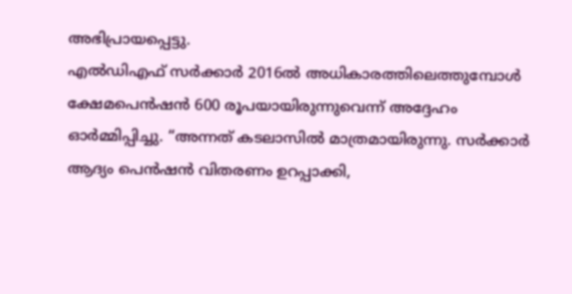അഭിപ്രായപ്പെട്ടു.
എൽഡിഎഫ് സർക്കാർ 2016ൽ അധികാരത്തിലെത്തുമ്പോൾ ക്ഷേമപെൻഷൻ 600 രൂപയായിരുന്നുവെന്ന് അദ്ദേഹം ഓർമ്മിപ്പിച്ചു. “അന്നത് കടലാസിൽ മാത്രമായിരുന്നു. സർക്കാർ ആദ്യം പെൻഷൻ വിതരണം ഉറപ്പാക്കി,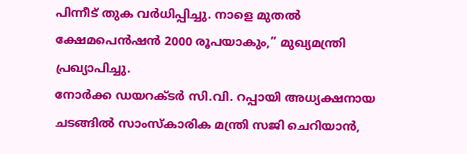പിന്നീട് തുക വർധിപ്പിച്ചു. നാളെ മുതൽ ക്ഷേമപെൻഷൻ 2000 രൂപയാകും,” മുഖ്യമന്ത്രി പ്രഖ്യാപിച്ചു.
നോർക്ക ഡയറക്ടർ സി.വി. റപ്പായി അധ്യക്ഷനായ ചടങ്ങിൽ സാംസ്കാരിക മന്ത്രി സജി ചെറിയാൻ,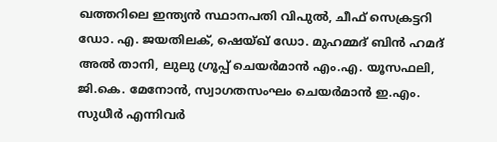ഖത്തറിലെ ഇന്ത്യൻ സ്ഥാനപതി വിപുൽ, ചീഫ് സെക്രട്ടറി ഡോ. എ. ജയതിലക്, ഷെയ്ഖ് ഡോ. മുഹമ്മദ് ബിൻ ഹമദ് അൽ താനി, ലുലു ഗ്രൂപ്പ് ചെയർമാൻ എം.എ. യൂസഫലി, ജി.കെ. മേനോൻ, സ്വാഗതസംഘം ചെയർമാൻ ഇ.എം. സുധീർ എന്നിവർ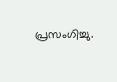പ്രസംഗിച്ചു.